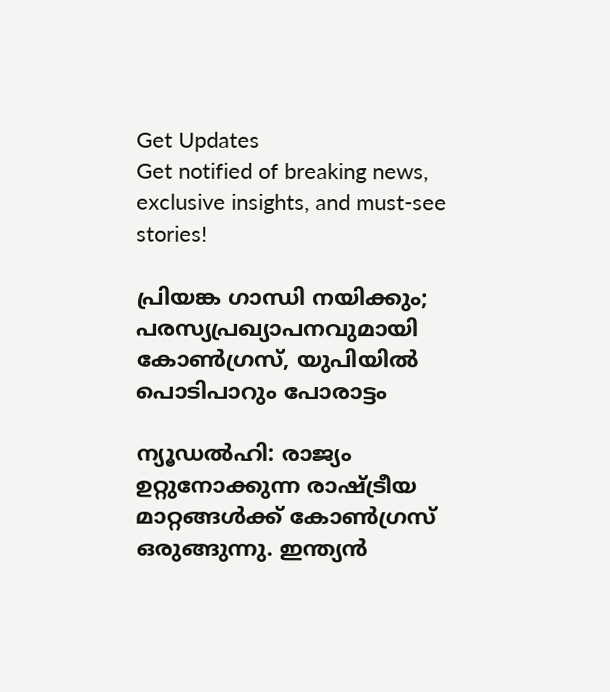Get Updates
Get notified of breaking news, exclusive insights, and must-see stories!

പ്രിയങ്ക ഗാന്ധി നയിക്കും; പരസ്യപ്രഖ്യാപനവുമായി കോണ്‍ഗ്രസ്, യുപിയില്‍ പൊടിപാറും പോരാട്ടം

ന്യൂഡല്‍ഹി: രാജ്യം ഉറ്റുനോക്കുന്ന രാഷ്ട്രീയ മാറ്റങ്ങള്‍ക്ക് കോണ്‍ഗ്രസ് ഒരുങ്ങുന്നു. ഇന്ത്യന്‍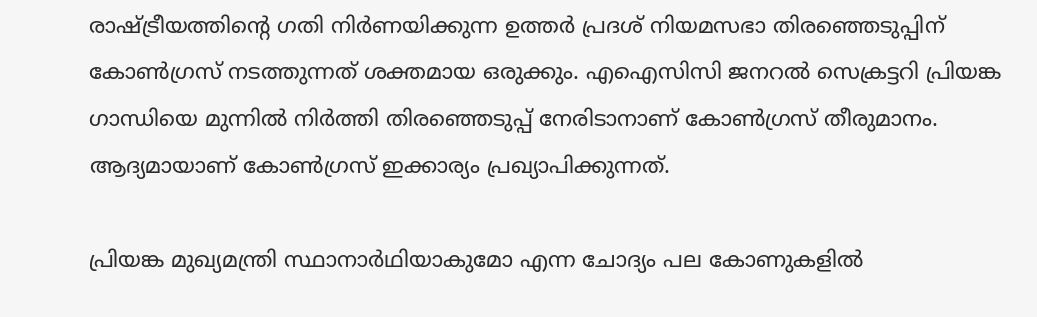രാഷ്ട്രീയത്തിന്റെ ഗതി നിര്‍ണയിക്കുന്ന ഉത്തര്‍ പ്രദശ് നിയമസഭാ തിരഞ്ഞെടുപ്പിന് കോണ്‍ഗ്രസ് നടത്തുന്നത് ശക്തമായ ഒരുക്കും. എഐസിസി ജനറല്‍ സെക്രട്ടറി പ്രിയങ്ക ഗാന്ധിയെ മുന്നില്‍ നിര്‍ത്തി തിരഞ്ഞെടുപ്പ് നേരിടാനാണ് കോണ്‍ഗ്രസ് തീരുമാനം. ആദ്യമായാണ് കോണ്‍ഗ്രസ് ഇക്കാര്യം പ്രഖ്യാപിക്കുന്നത്.

പ്രിയങ്ക മുഖ്യമന്ത്രി സ്ഥാനാര്‍ഥിയാകുമോ എന്ന ചോദ്യം പല കോണുകളില്‍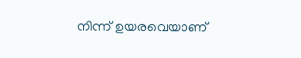നിന്ന് ഉയരവെയാണ്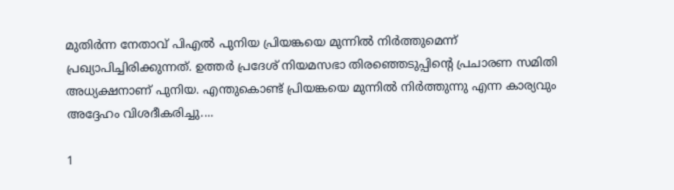മുതിര്‍ന്ന നേതാവ് പിഎല്‍ പുനിയ പ്രിയങ്കയെ മുന്നില്‍ നിര്‍ത്തുമെന്ന് പ്രഖ്യാപിച്ചിരിക്കുന്നത്. ഉത്തര്‍ പ്രദേശ് നിയമസഭാ തിരഞ്ഞെടുപ്പിന്റെ പ്രചാരണ സമിതി അധ്യക്ഷനാണ് പുനിയ. എന്തുകൊണ്ട് പ്രിയങ്കയെ മുന്നില്‍ നിര്‍ത്തുന്നു എന്ന കാര്യവും അദ്ദേഹം വിശദീകരിച്ചു....

1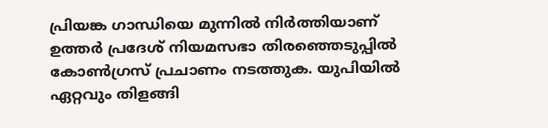പ്രിയങ്ക ഗാന്ധിയെ മുന്നില്‍ നിര്‍ത്തിയാണ് ഉത്തര്‍ പ്രദേശ് നിയമസഭാ തിരഞ്ഞെടുപ്പില്‍ കോണ്‍ഗ്രസ് പ്രചാണം നടത്തുക. യുപിയില്‍ ഏറ്റവും തിളങ്ങി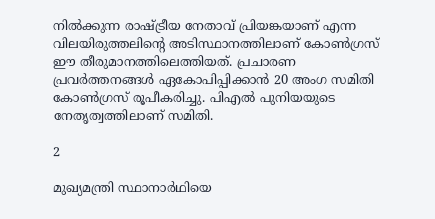നില്‍ക്കുന്ന രാഷ്ട്രീയ നേതാവ് പ്രിയങ്കയാണ് എന്ന വിലയിരുത്തലിന്റെ അടിസ്ഥാനത്തിലാണ് കോണ്‍ഗ്രസ് ഈ തീരുമാനത്തിലെത്തിയത്. പ്രചാരണ പ്രവര്‍ത്തനങ്ങള്‍ ഏകോപിപ്പിക്കാന്‍ 20 അംഗ സമിതി കോണ്‍ഗ്രസ് രൂപീകരിച്ചു. പിഎല്‍ പുനിയയുടെ നേതൃത്വത്തിലാണ് സമിതി.

2

മുഖ്യമന്ത്രി സ്ഥാനാര്‍ഥിയെ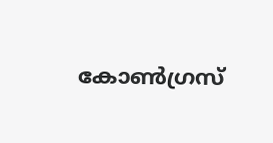കോണ്‍ഗ്രസ്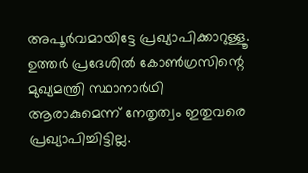അപൂര്‍വമായിട്ടേ പ്രഖ്യാപിക്കാറുള്ളൂ. ഉത്തര്‍ പ്രദേശില്‍ കോണ്‍ഗ്രസിന്റെ മുഖ്യമന്ത്രി സ്ഥാനാര്‍ഥി ആരാകുമെന്ന് നേതൃത്വം ഇതുവരെ പ്രഖ്യാപിച്ചിട്ടില്ല.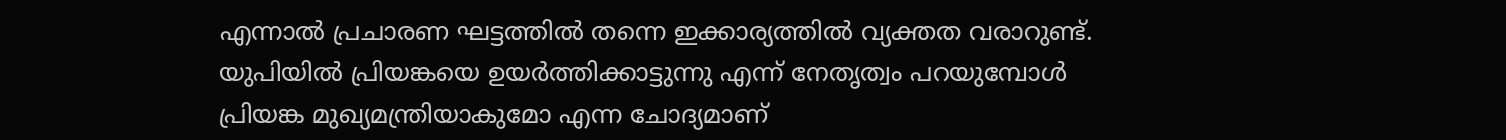എന്നാല്‍ പ്രചാരണ ഘട്ടത്തില്‍ തന്നെ ഇക്കാര്യത്തില്‍ വ്യക്തത വരാറുണ്ട്. യുപിയില്‍ പ്രിയങ്കയെ ഉയര്‍ത്തിക്കാട്ടുന്നു എന്ന് നേതൃത്വം പറയുമ്പോള്‍ പ്രിയങ്ക മുഖ്യമന്ത്രിയാകുമോ എന്ന ചോദ്യമാണ്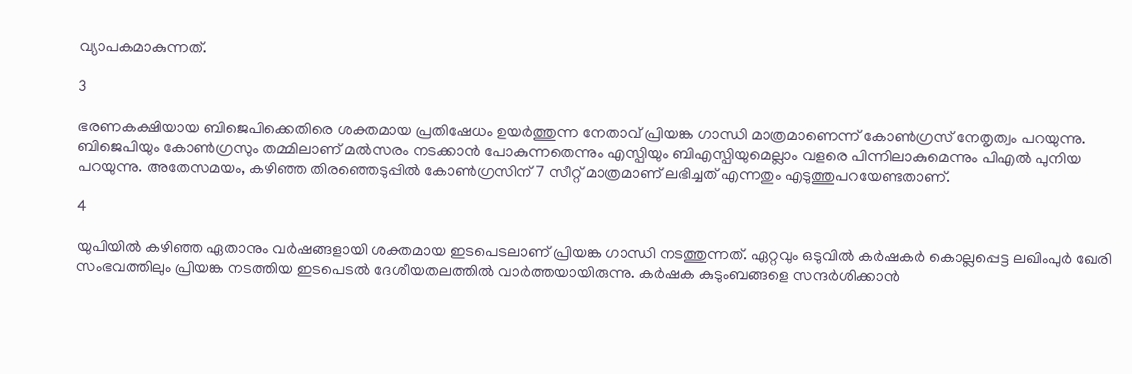വ്യാപകമാകുന്നത്.

3

ഭരണകക്ഷിയായ ബിജെപിക്കെതിരെ ശക്തമായ പ്രതിഷേധം ഉയര്‍ത്തുന്ന നേതാവ് പ്രിയങ്ക ഗാന്ധി മാത്രമാണെന്ന് കോണ്‍ഗ്രസ് നേതൃത്വം പറയുന്നു. ബിജെപിയും കോണ്‍ഗ്രസും തമ്മിലാണ് മല്‍സരം നടക്കാന്‍ പോകുന്നതെന്നും എസ്പിയും ബിഎസ്പിയുമെല്ലാം വളരെ പിന്നിലാകുമെന്നും പിഎല്‍ പുനിയ പറയുന്നു. അതേസമയം, കഴിഞ്ഞ തിരഞ്ഞെടുപ്പില്‍ കോണ്‍ഗ്രസിന് 7 സീറ്റ് മാത്രമാണ് ലഭിച്ചത് എന്നതും എടുത്തുപറയേണ്ടതാണ്.

4

യുപിയില്‍ കഴിഞ്ഞ ഏതാനും വര്‍ഷങ്ങളായി ശക്തമായ ഇടപെടലാണ് പ്രിയങ്ക ഗാന്ധി നടത്തുന്നത്. ഏറ്റവും ഒടുവില്‍ കര്‍ഷകര്‍ കൊല്ലപ്പെട്ട ലഖിംപുര്‍ ഖേരി സംഭവത്തിലും പ്രിയങ്ക നടത്തിയ ഇടപെടല്‍ ദേശീയതലത്തില്‍ വാര്‍ത്തയായിരുന്നു. കര്‍ഷക കുടുംബങ്ങളെ സന്ദര്‍ശിക്കാന്‍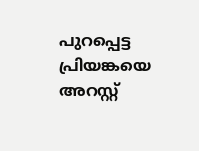പുറപ്പെട്ട പ്രിയങ്കയെ അറസ്റ്റ്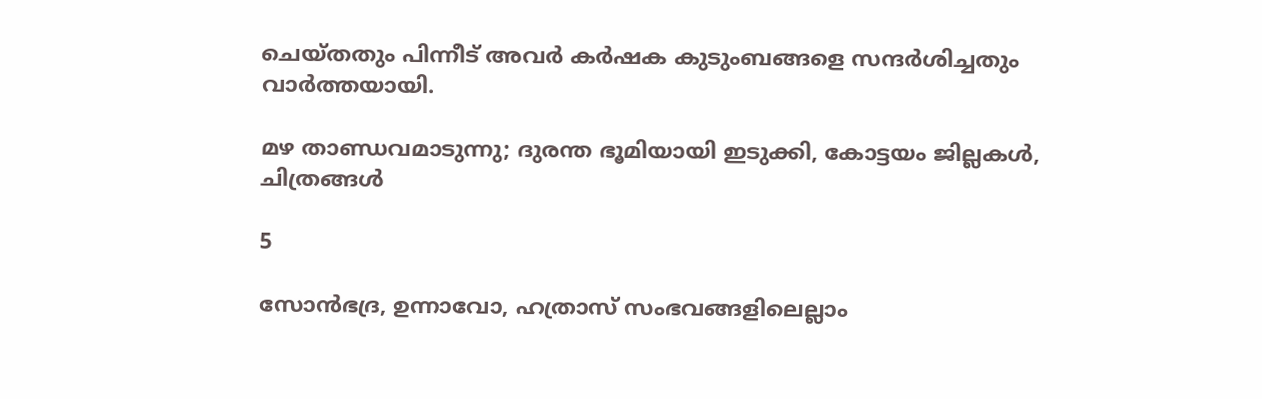ചെയ്തതും പിന്നീട് അവര്‍ കര്‍ഷക കുടുംബങ്ങളെ സന്ദര്‍ശിച്ചതും വാര്‍ത്തയായി.

മഴ താണ്ഡവമാടുന്നു; ദുരന്ത ഭൂമിയായി ഇടുക്കി, കോട്ടയം ജില്ലകള്‍, ചിത്രങ്ങള്‍

5

സോന്‍ഭദ്ര, ഉന്നാവോ, ഹത്രാസ് സംഭവങ്ങളിലെല്ലാം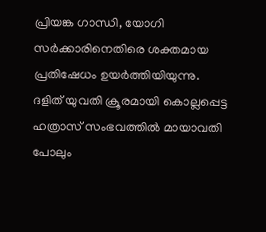പ്രിയങ്ക ഗാന്ധി, യോഗി സര്‍ക്കാരിനെതിരെ ശക്തമായ പ്രതിഷേധം ഉയര്‍ത്തിയിയുന്നു. ദളിത് യുവതി ക്രൂരമായി കൊല്ലപ്പെട്ട ഹത്രാസ് സംഭവത്തില്‍ മായാവതി പോലും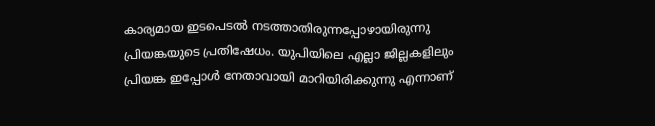കാര്യമായ ഇടപെടല്‍ നടത്താതിരുന്നപ്പോഴായിരുന്നു പ്രിയങ്കയുടെ പ്രതിഷേധം. യുപിയിലെ എല്ലാ ജില്ലകളിലും പ്രിയങ്ക ഇപ്പോള്‍ നേതാവായി മാറിയിരിക്കുന്നു എന്നാണ്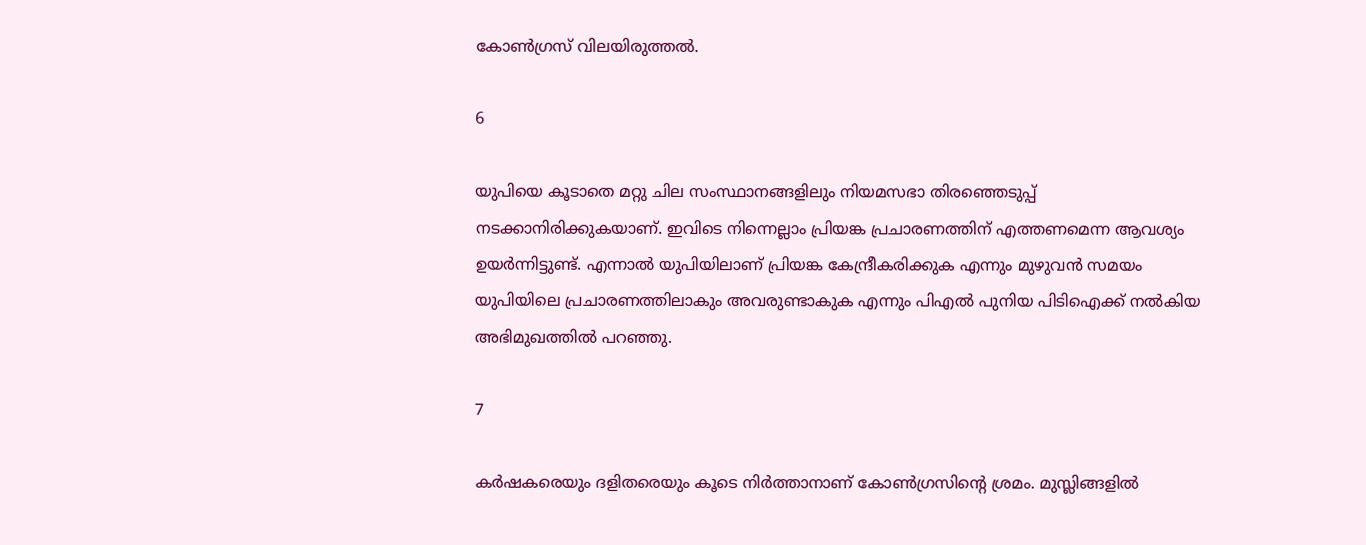കോണ്‍ഗ്രസ് വിലയിരുത്തല്‍.

6

യുപിയെ കൂടാതെ മറ്റു ചില സംസ്ഥാനങ്ങളിലും നിയമസഭാ തിരഞ്ഞെടുപ്പ് നടക്കാനിരിക്കുകയാണ്. ഇവിടെ നിന്നെല്ലാം പ്രിയങ്ക പ്രചാരണത്തിന് എത്തണമെന്ന ആവശ്യം ഉയര്‍ന്നിട്ടുണ്ട്. എന്നാല്‍ യുപിയിലാണ് പ്രിയങ്ക കേന്ദ്രീകരിക്കുക എന്നും മുഴുവന്‍ സമയം യുപിയിലെ പ്രചാരണത്തിലാകും അവരുണ്ടാകുക എന്നും പിഎല്‍ പുനിയ പിടിഐക്ക് നല്‍കിയ അഭിമുഖത്തില്‍ പറഞ്ഞു.

7

കര്‍ഷകരെയും ദളിതരെയും കൂടെ നിര്‍ത്താനാണ് കോണ്‍ഗ്രസിന്റെ ശ്രമം. മുസ്ലിങ്ങളില്‍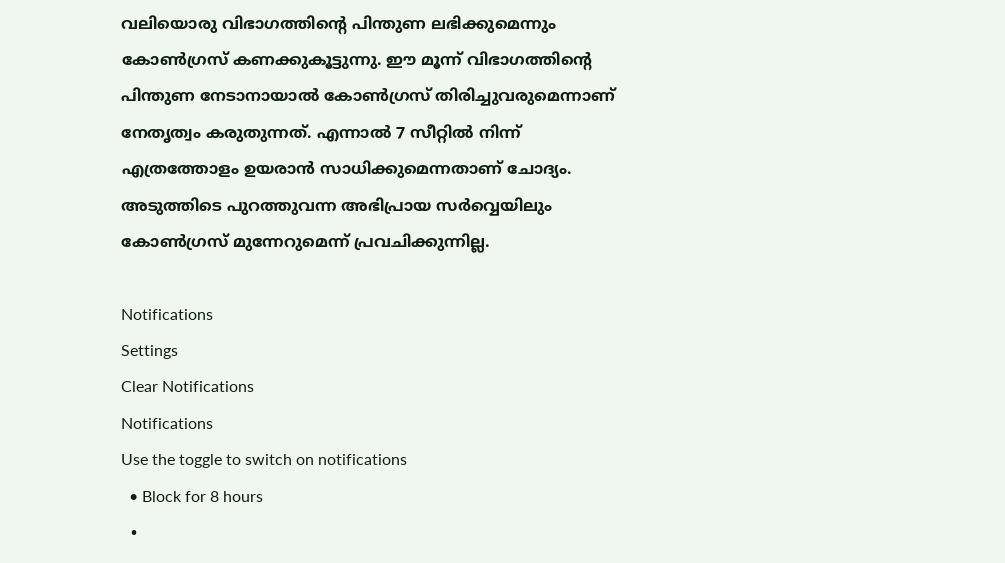വലിയൊരു വിഭാഗത്തിന്റെ പിന്തുണ ലഭിക്കുമെന്നും കോണ്‍ഗ്രസ് കണക്കുകൂട്ടുന്നു. ഈ മൂന്ന് വിഭാഗത്തിന്റെ പിന്തുണ നേടാനായാല്‍ കോണ്‍ഗ്രസ് തിരിച്ചുവരുമെന്നാണ് നേതൃത്വം കരുതുന്നത്. എന്നാല്‍ 7 സീറ്റില്‍ നിന്ന് എത്രത്തോളം ഉയരാന്‍ സാധിക്കുമെന്നതാണ് ചോദ്യം. അടുത്തിടെ പുറത്തുവന്ന അഭിപ്രായ സര്‍വ്വെയിലും കോണ്‍ഗ്രസ് മുന്നേറുമെന്ന് പ്രവചിക്കുന്നില്ല.

Notifications
Settings
Clear Notifications
Notifications
Use the toggle to switch on notifications
  • Block for 8 hours
  •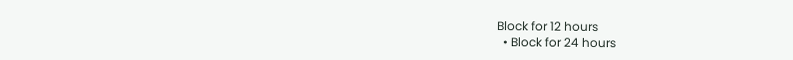Block for 12 hours
  • Block for 24 hours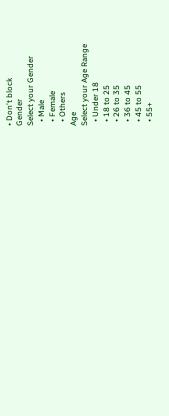• Don't block
Gender
Select your Gender
  • Male
  • Female
  • Others
Age
Select your Age Range
  • Under 18
  • 18 to 25
  • 26 to 35
  • 36 to 45
  • 45 to 55
  • 55+